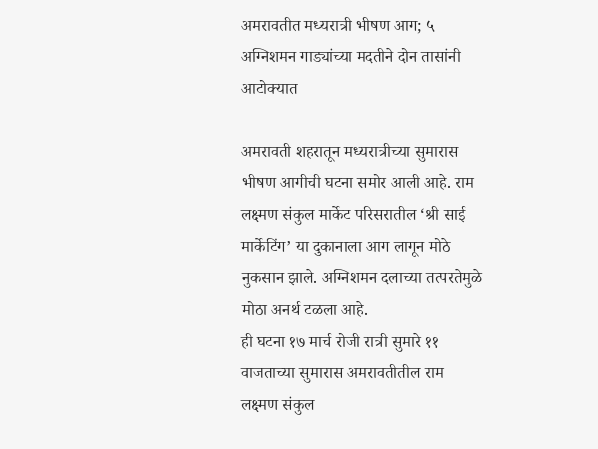अमरावतीत मध्यरात्री भीषण आग; ५ अग्निशमन गाड्यांच्या मदतीने दोन तासांनी आटोक्यात

अमरावती शहरातून मध्यरात्रीच्या सुमारास भीषण आगीची घटना समोर आली आहे. राम लक्ष्मण संकुल मार्केट परिसरातील ‘श्री साई मार्केटिंग’ या दुकानाला आग लागून मोठे नुकसान झाले. अग्निशमन दलाच्या तत्परतेमुळे मोठा अनर्थ टळला आहे.
ही घटना १७ मार्च रोजी रात्री सुमारे ११ वाजताच्या सुमारास अमरावतीतील राम लक्ष्मण संकुल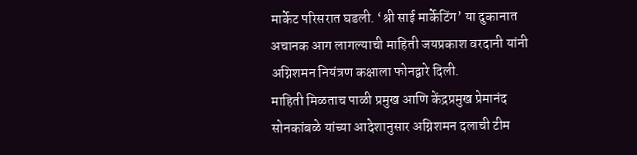मार्केट परिसरात घडली. ‘श्री साई मार्केटिंग’ या दुकानात अचानक आग लागल्याची माहिती जयप्रकाश वरदानी यांनी अग्निशमन नियंत्रण कक्षाला फोनद्वारे दिली.
माहिती मिळताच पाळी प्रमुख आणि केंद्रप्रमुख प्रेमानंद सोनकांबळे यांच्या आदेशानुसार अग्निशमन दलाची टीम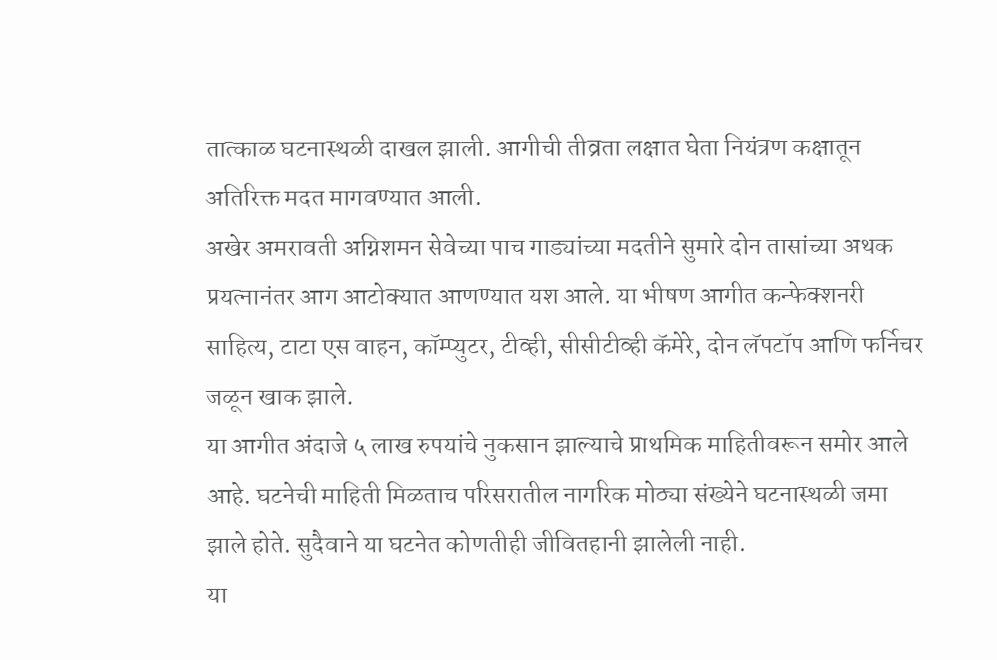तात्काळ घटनास्थळी दाखल झाली. आगीची तीव्रता लक्षात घेता नियंत्रण कक्षातून अतिरिक्त मदत मागवण्यात आली.
अखेर अमरावती अग्निशमन सेवेच्या पाच गाड्यांच्या मदतीने सुमारे दोन तासांच्या अथक प्रयत्नानंतर आग आटोक्यात आणण्यात यश आले. या भीषण आगीत कन्फेक्शनरी साहित्य, टाटा एस वाहन, कॉम्प्युटर, टीव्ही, सीसीटीव्ही कॅमेरे, दोन लॅपटॉप आणि फर्निचर जळून खाक झाले.
या आगीत अंदाजे ५ लाख रुपयांचे नुकसान झाल्याचे प्राथमिक माहितीवरून समोर आले आहे. घटनेची माहिती मिळताच परिसरातील नागरिक मोठ्या संख्येने घटनास्थळी जमा झाले होते. सुदैवाने या घटनेत कोणतीही जीवितहानी झालेली नाही.
या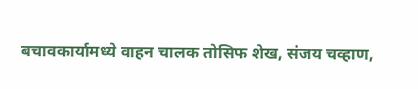बचावकार्यामध्ये वाहन चालक तोसिफ शेख, संजय चव्हाण,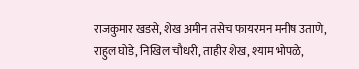राजकुमार खडसे, शेख अमीन तसेच फायरमन मनीष उताणे, राहुल घोडे, निखिल चौधरी, ताहीर शेख, श्याम भोपळे,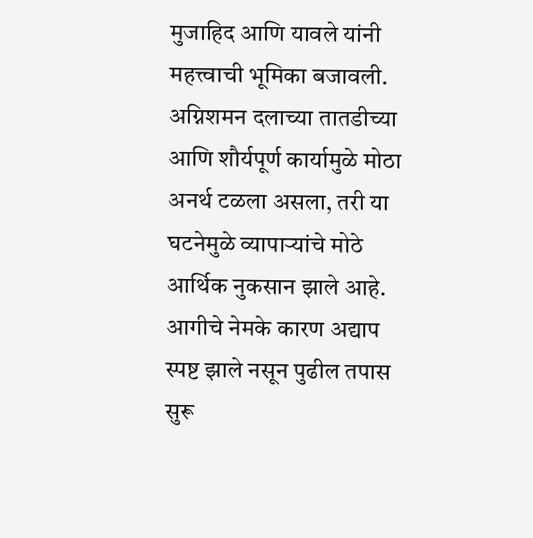मुजाहिद आणि यावले यांनी महत्त्वाची भूमिका बजावली.
अग्निशमन दलाच्या तातडीच्या आणि शौर्यपूर्ण कार्यामुळे मोठा अनर्थ टळला असला, तरी या घटनेमुळे व्यापाऱ्यांचे मोठे आर्थिक नुकसान झाले आहे. आगीचे नेमके कारण अद्याप स्पष्ट झाले नसून पुढील तपास सुरू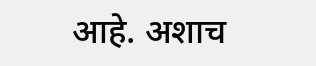आहे. अशाच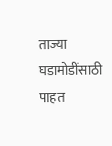ताज्या घडामोडींसाठी पाहत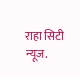राहा सिटी न्यूज.